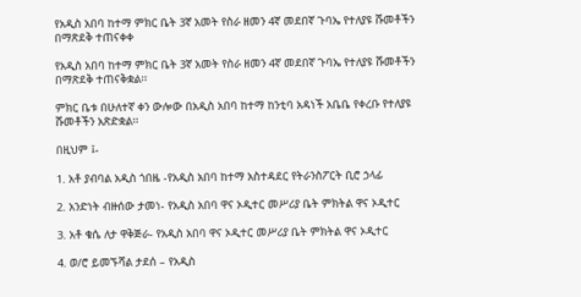የአዲስ አበባ ከተማ ምክር ቤት 3ኛ አመት የስራ ዘመን 4ኛ መደበኛ ጉባኤ የተለያዩ ሹመቶችን በማጽደቅ ተጠናቀቀ

የአዲስ አበባ ከተማ ምክር ቤት 3ኛ አመት የስራ ዘመን 4ኛ መደበኛ ጉባኤ የተለያዩ ሹመቶችን በማጽደቅ ተጠናቅቋል፡፡

ምክር ቤቱ በሁለተኛ ቀን ውሎው በአዲስ አበባ ከተማ ከንቲባ አዳነች አቤቤ የቀረቡ የተለያዩ ሹመቶችን አጽድቋል፡፡

በዚህም ፤-

1. አቶ ያብባል አዲስ ጎበዜ -የአዲስ አበባ ከተማ አስተዳደር የትራንስፖርት ቢሮ ኃላፊ

2. አንድነት ብዙሰው ታመነ- የአዲስ አበባ ዋና ኦዲተር መሥሪያ ቤት ምክትል ዋና ኦዲተር

3. አቶ ቁሴ ለታ ዋቅጅራ- የአዲስ አበባ ዋና ኦዲተር መሥሪያ ቤት ምክትል ዋና ኦዲተር

4. ወ/ሮ ይመኙሻል ታደሰ – የአዲስ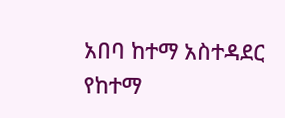አበባ ከተማ አስተዳደር የከተማ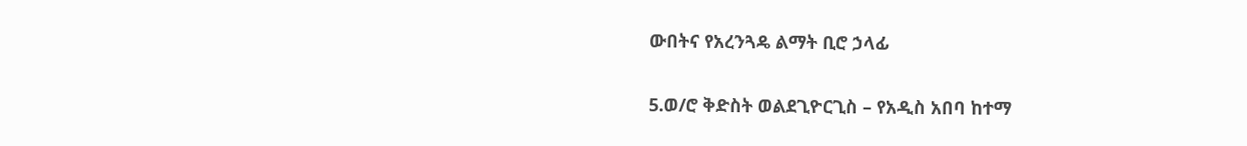ውበትና የአረንጓዴ ልማት ቢሮ ኃላፊ

5.ወ/ሮ ቅድስት ወልደጊዮርጊስ – የአዲስ አበባ ከተማ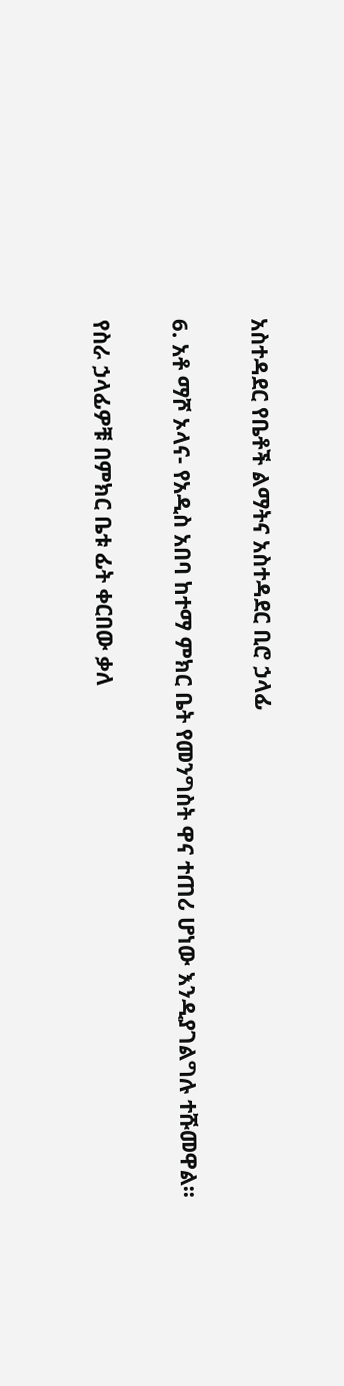አስተዳደር የቤቶች ልማትና አስተዳደር ቢሮ ኃላፊ

6. አቶ ማሾ ኦላና- የአዲስ አበባ ከተማ ምክር ቤት የመንግስት ዋና ተጠሪ ሆነው እንዲያገልግሉ ተሹመዋል፡፡

የስራ ኃላፊዎቹ በምክር ቤቱ ፊት ቀርበው ቃለ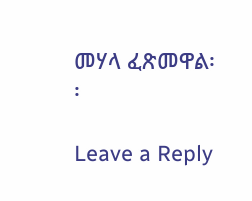መሃላ ፈጽመዋል፡፡

Leave a Reply